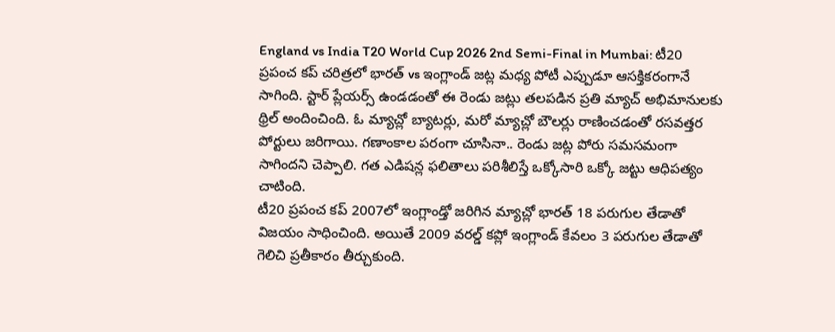England vs India T20 World Cup 2026 2nd Semi-Final in Mumbai: టీ20 ప్రపంచ కప్ చరిత్రలో భారత్ vs ఇంగ్లాండ్ జట్ల మధ్య పోటీ ఎప్పుడూ ఆసక్తికరంగానే సాగింది. స్టార్ ప్లేయర్స్ ఉండడంతో ఈ రెండు జట్లు తలపడిన ప్రతి మ్యాచ్ అభిమానులకు థ్రిల్ అందించింది. ఓ మ్యాచ్లో బ్యాటర్లు, మరో మ్యాచ్లో బౌలర్లు రాణించడంతో రసవత్తర పోర్టులు జరిగాయి. గణాంకాల పరంగా చూసినా.. రెండు జట్ల పోరు సమసమంగా సాగిందని చెప్పాలి. గత ఎడిషన్ల ఫలితాలు పరిశీలిస్తే ఒక్కోసారి ఒక్కో జట్టు ఆధిపత్యం చాటింది.
టీ20 ప్రపంచ కప్ 2007లో ఇంగ్లాండ్తో జరిగిన మ్యాచ్లో భారత్ 18 పరుగుల తేడాతో విజయం సాధించింది. అయితే 2009 వరల్డ్ కప్లో ఇంగ్లాండ్ కేవలం 3 పరుగుల తేడాతో గెలిచి ప్రతీకారం తీర్చుకుంది.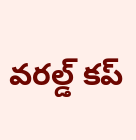వరల్డ్ కప్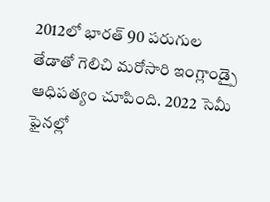2012లో భారత్ 90 పరుగుల తేడాతో గెలిచి మరోసారి ఇంగ్లాండ్పై ఆధిపత్యం చూపింది. 2022 సెమీ ఫైనల్లో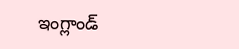ఇంగ్లాండ్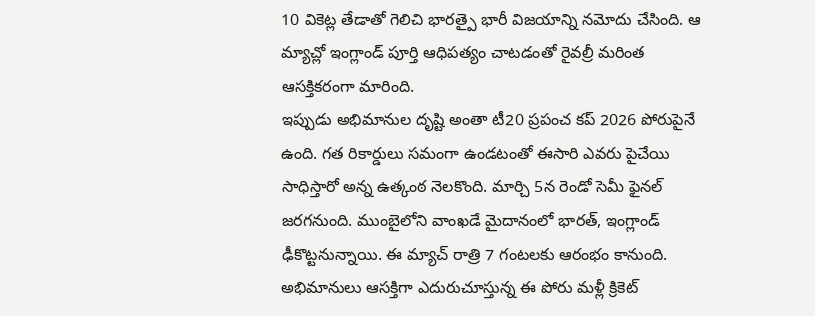10 వికెట్ల తేడాతో గెలిచి భారత్పై భారీ విజయాన్ని నమోదు చేసింది. ఆ మ్యాచ్లో ఇంగ్లాండ్ పూర్తి ఆధిపత్యం చాటడంతో రైవల్రీ మరింత ఆసక్తికరంగా మారింది.
ఇప్పుడు అభిమానుల దృష్టి అంతా టీ20 ప్రపంచ కప్ 2026 పోరుపైనే ఉంది. గత రికార్డులు సమంగా ఉండటంతో ఈసారి ఎవరు పైచేయి సాధిస్తారో అన్న ఉత్కంఠ నెలకొంది. మార్చి 5న రెండో సెమీ ఫైనల్ జరగనుంది. ముంబైలోని వాంఖడే మైదానంలో భారత్, ఇంగ్లాండ్ ఢీకొట్టనున్నాయి. ఈ మ్యాచ్ రాత్రి 7 గంటలకు ఆరంభం కానుంది. అభిమానులు ఆసక్తిగా ఎదురుచూస్తున్న ఈ పోరు మళ్లీ క్రికెట్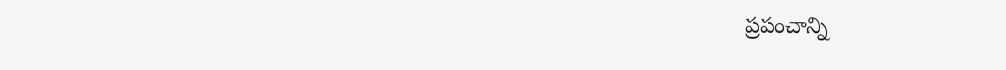ప్రపంచాన్ని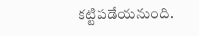కట్టిపడేయనుంది.